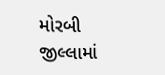મોરબી જીલ્લામાં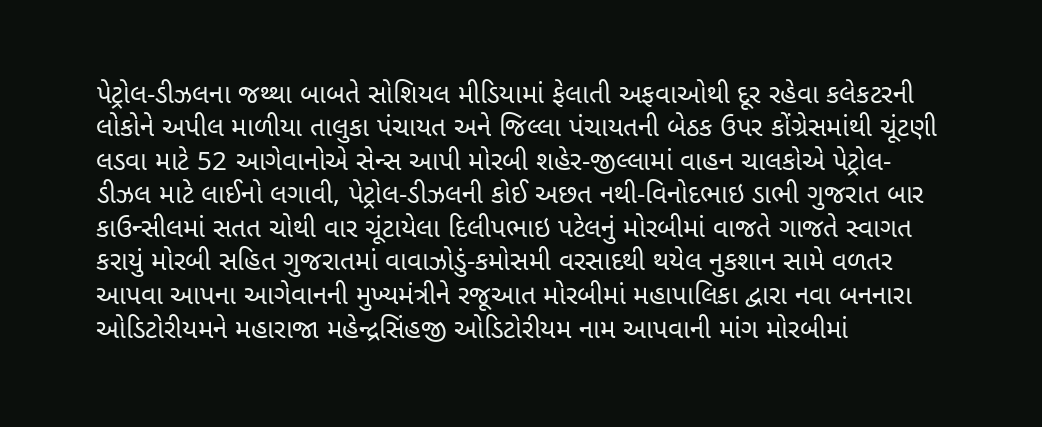પેટ્રોલ-ડીઝલના જથ્થા બાબતે સોશિયલ મીડિયામાં ફેલાતી અફવાઓથી દૂર રહેવા કલેકટરની લોકોને અપીલ માળીયા તાલુકા પંચાયત અને જિલ્લા પંચાયતની બેઠક ઉપર કોંગ્રેસમાંથી ચૂંટણી લડવા માટે 52 આગેવાનોએ સેન્સ આપી મોરબી શહેર-જીલ્લામાં વાહન ચાલકોએ પેટ્રોલ-ડીઝલ માટે લાઈનો લગાવી, પેટ્રોલ-ડીઝલની કોઈ અછત નથી-વિનોદભાઇ ડાભી ગુજરાત બાર કાઉન્સીલમાં સતત ચોથી વાર ચૂંટાયેલા દિલીપભાઇ પટેલનું મોરબીમાં વાજતે ગાજતે સ્વાગત કરાયું મોરબી સહિત ગુજરાતમાં વાવાઝોડું-કમોસમી વરસાદથી થયેલ નુકશાન સામે વળતર આપવા આપના આગેવાનની મુખ્યમંત્રીને રજૂઆત મોરબીમાં મહાપાલિકા દ્વારા નવા બનનારા ઓડિટોરીયમને મહારાજા મહેન્દ્રસિંહજી ઓડિટોરીયમ નામ આપવાની માંગ મોરબીમાં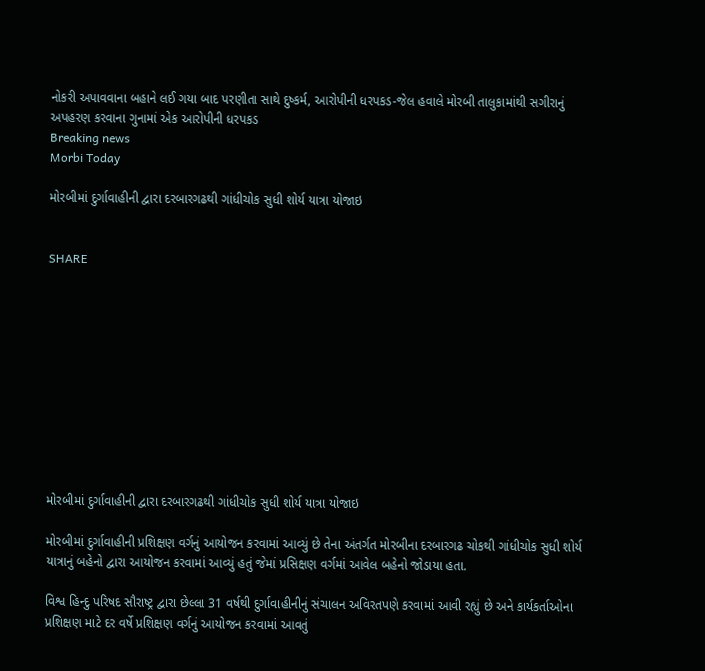નોકરી અપાવવાના બહાને લઈ ગયા બાદ પરણીતા સાથે દુષ્કર્મ, આરોપીની ધરપકડ-જેલ હવાલે મોરબી તાલુકામાંથી સગીરાનું અપહરણ કરવાના ગુનામાં એક આરોપીની ધરપકડ
Breaking news
Morbi Today

મોરબીમાં દુર્ગાવાહીની દ્વારા દરબારગઢથી ગાંધીચોક સુધી શોર્ય યાત્રા યોજાઇ


SHARE











મોરબીમાં દુર્ગાવાહીની દ્વારા દરબારગઢથી ગાંધીચોક સુધી શોર્ય યાત્રા યોજાઇ

મોરબીમાં દુર્ગાવાહીની પ્રશિક્ષણ વર્ગનું આયોજન કરવામાં આવ્યું છે તેના અંતર્ગત મોરબીના દરબારગઢ ચોકથી ગાંધીચોક સુધી શોર્ય યાત્રાનું બહેનો દ્વારા આયોજન કરવામાં આવ્યું હતું જેમાં પ્રસિક્ષણ વર્ગમાં આવેલ બહેનો જોડાયા હતા.

વિશ્વ હિન્દુ પરિષદ સૌરાષ્ટ્ર દ્વારા છેલ્લા 31 વર્ષથી દુર્ગાવાહીનીનું સંચાલન અવિરતપણે કરવામાં આવી રહ્યું છે અને કાર્યકર્તાઓના પ્રશિક્ષણ માટે દર વર્ષે પ્રશિક્ષણ વર્ગનું આયોજન કરવામાં આવતું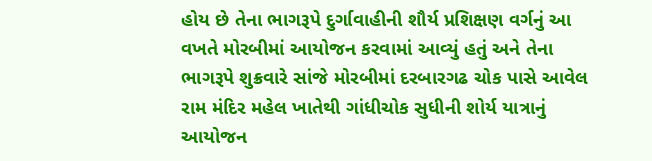હોય છે તેના ભાગરૂપે દુર્ગાવાહીની શૌર્ય પ્રશિક્ષણ વર્ગનું આ વખતે મોરબીમાં આયોજન કરવામાં આવ્યું હતું અને તેના ભાગરૂપે શુક્રવારે સાંજે મોરબીમાં દરબારગઢ ચોક પાસે આવેલ રામ મંદિર મહેલ ખાતેથી ગાંધીચોક સુધીની શોર્ય યાત્રાનું આયોજન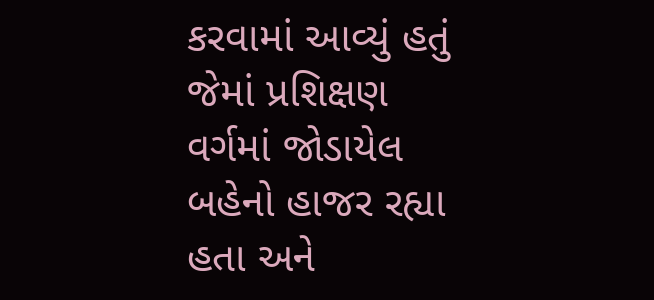કરવામાં આવ્યું હતું જેમાં પ્રશિક્ષણ વર્ગમાં જોડાયેલ બહેનો હાજર રહ્યા હતા અને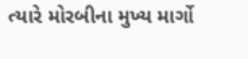ત્યારે મોરબીના મુખ્ય માર્ગો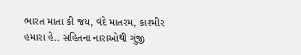ભારત માતા કી જય, વંદે માતરમ, કાશ્મીર હમારા હે.. સહિતના નારાઓથી ગુંજી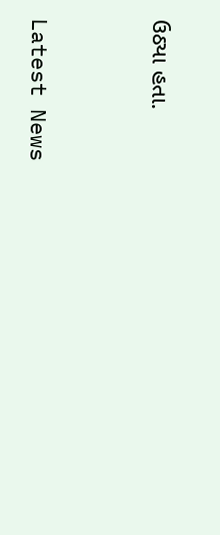ઉઠ્યા હતા.




Latest News